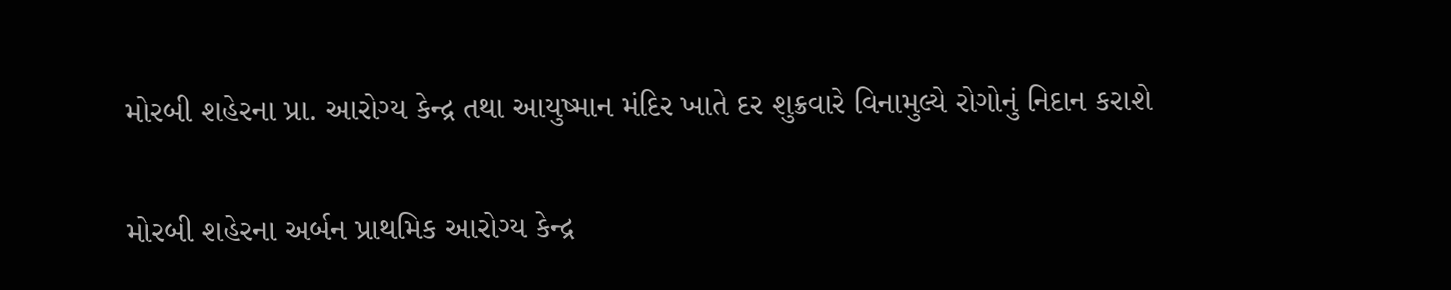મોરબી શહેરના પ્રા. આરોગ્ય કેન્દ્ર તથા આયુષ્માન મંદિર ખાતે દર શુક્રવારે વિનામુલ્યે રોગોનું નિદાન કરાશે

મોરબી શહેરના અર્બન પ્રાથમિક આરોગ્ય કેન્દ્ર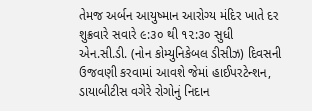તેમજ અર્બન આયુષ્માન આરોગ્ય મંદિર ખાતે દર શુક્રવારે સવારે ૯:૩૦ થી ૧૨:૩૦ સુધી એન.સી.ડી. (નોન કોમ્યુનિકેબલ ડીસીઝ) દિવસની ઉજવણી કરવામાં આવશે જેમાં હાઈપરટેન્શન, ડાયાબીટીસ વગેરે રોગોનું નિદાન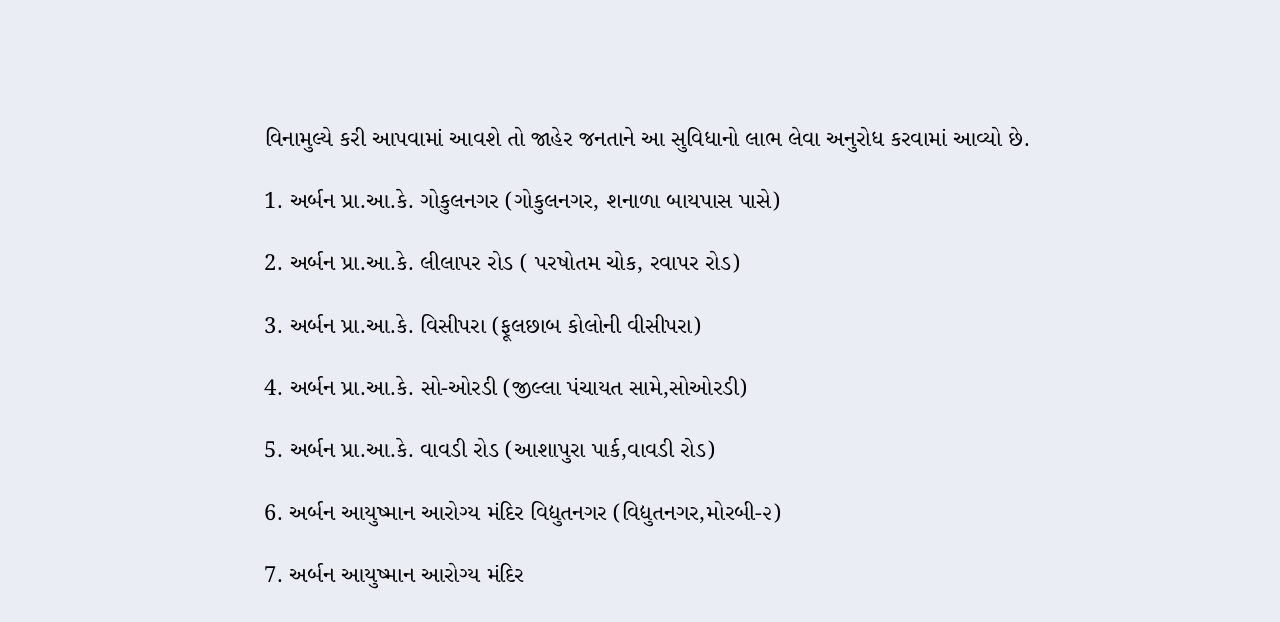વિનામુલ્યે કરી આપવામાં આવશે તો જાહેર જનતાને આ સુવિધાનો લાભ લેવા અનુરોધ કરવામાં આવ્યો છે.

1. અર્બન પ્રા.આ.કે. ગોકુલનગર (ગોકુલનગર, શનાળા બાયપાસ પાસે)

2. અર્બન પ્રા.આ.કે. લીલાપર રોડ ( પરષોતમ ચોક, રવાપર રોડ)

3. અર્બન પ્રા.આ.કે. વિસીપરા (ફૂલછાબ કોલોની વીસીપરા)

4. અર્બન પ્રા.આ.કે. સો-ઓરડી (જીલ્લા પંચાયત સામે,સોઓરડી)

5. અર્બન પ્રા.આ.કે. વાવડી રોડ (આશાપુરા પાર્ક,વાવડી રોડ)

6. અર્બન આયુષ્માન આરોગ્ય મંદિર વિદ્યુતનગર (વિદ્યુતનગર,મોરબી-૨)

7. અર્બન આયુષ્માન આરોગ્ય મંદિર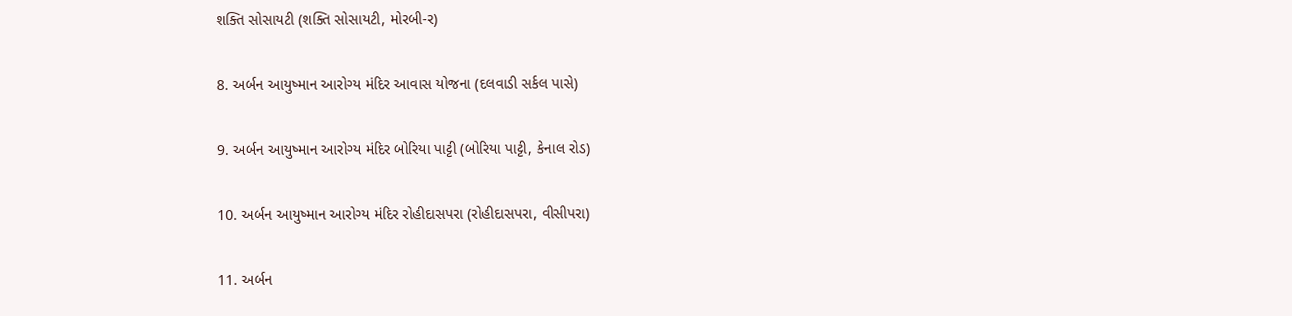શક્તિ સોસાયટી (શક્તિ સોસાયટી, મોરબી-ર)

8. અર્બન આયુષ્માન આરોગ્ય મંદિર આવાસ યોજના (દલવાડી સર્કલ પાસે)

9. અર્બન આયુષ્માન આરોગ્ય મંદિર બોરિયા પાટ્ટી (બોરિયા પાટ્ટી, કેનાલ રોડ)

10. અર્બન આયુષ્માન આરોગ્ય મંદિર રોહીદાસપરા (રોહીદાસપરા, વીસીપરા)

11. અર્બન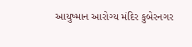આયુષ્માન આરોગ્ય મંદિર કુબેરનગર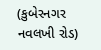(કુબેરનગર નવલખી રોડ)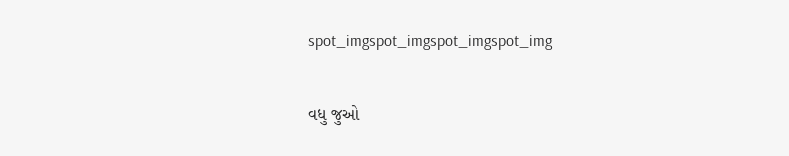spot_imgspot_imgspot_imgspot_img

વધુ જુઓ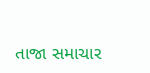તાજા સમાચાર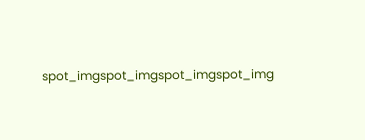spot_imgspot_imgspot_imgspot_img